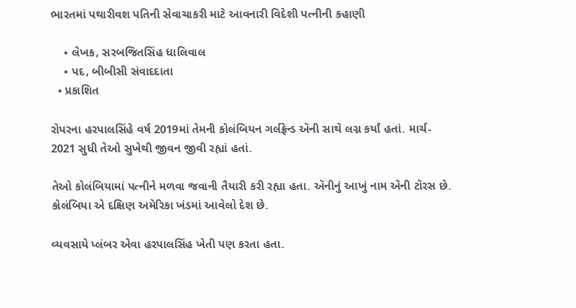ભારતમાં પથારીવશ પતિની સેવાચાકરી માટે આવનારી વિદેશી પત્નીની કહાણી

    • લેખક, સરબજિતસિંહ ધાલિવાલ
    • પદ, બીબીસી સંવાદદાતા
  • પ્રકાશિત

રોપરના હરપાલસિંહે વર્ષ 2019માં તેમની કોલંબિયન ગર્લફ્રેન્ડ ઍની સાથે લગ્ન કર્યાં હતાં. માર્ચ- 2021 સુધી તેઓ સુખેથી જીવન જીવી રહ્યાં હતાં.

તેઓ કોલંબિયામાં પત્નીને મળવા જવાની તૈયારી કરી રહ્યા હતા. ઍનીનું આખું નામ ઍની ટૉરસ છે. કોલંબિયા એ દક્ષિણ અમેરિકા ખંડમાં આવેલો દેશ છે.

વ્યવસાયે પ્લંબર એવા હરપાલસિંહ ખેતી પણ કરતા હતા.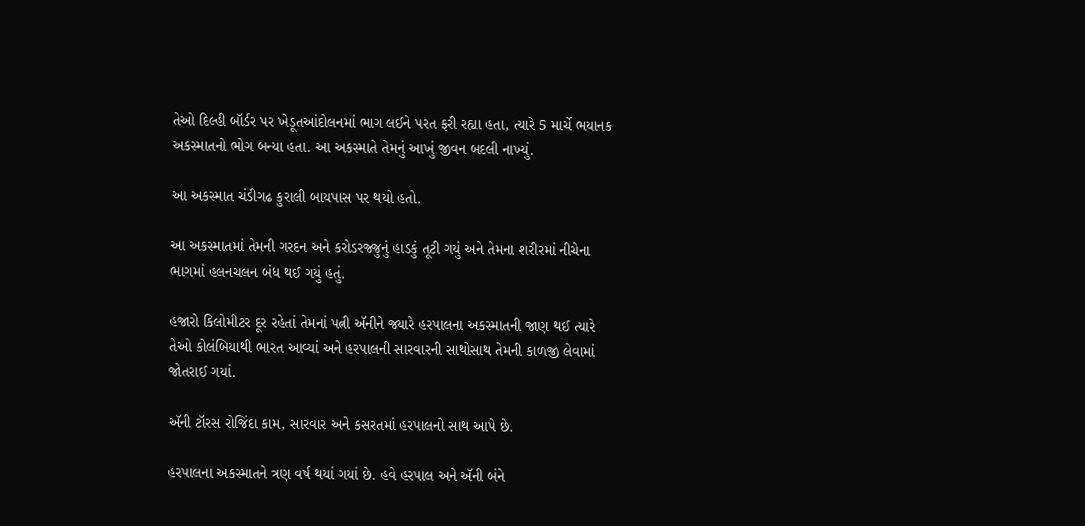તેઓ દિલ્હી બૉર્ડર પર ખેડૂતઆંદોલનમાં ભાગ લઈને પરત ફરી રહ્યા હતા, ત્યારે 5 માર્ચે ભયાનક અકસ્માતનો ભોગ બન્યા હતા. આ અકસ્માતે તેમનું આખું જીવન બદલી નાખ્યું.

આ અકસ્માત ચંડીગઢ કુરાલી બાયપાસ પર થયો હતો.

આ અકસ્માતમાં તેમની ગરદન અને કરોડરજ્જુનું હાડકું તૂટી ગયું અને તેમના શરીરમાં નીચેના ભાગમાં હલનચલન બંધ થઈ ગયું હતું.

હજારો કિલોમીટર દૂર રહેતાં તેમનાં પત્ની ઍનીને જ્યારે હરપાલના અકસ્માતની જાણ થઈ ત્યારે તેઓ કોલંબિયાથી ભારત આવ્યાં અને હરપાલની સારવારની સાથોસાથ તેમની કાળજી લેવામાં જોતરાઈ ગયાં.

ઍની ટૉરસ રોજિંદા કામ, સારવાર અને કસરતમાં હરપાલનો સાથ આપે છે.

હરપાલના અકસ્માતને ત્રણ વર્ષ થયાં ગયાં છે. હવે હરપાલ અને ઍની બંને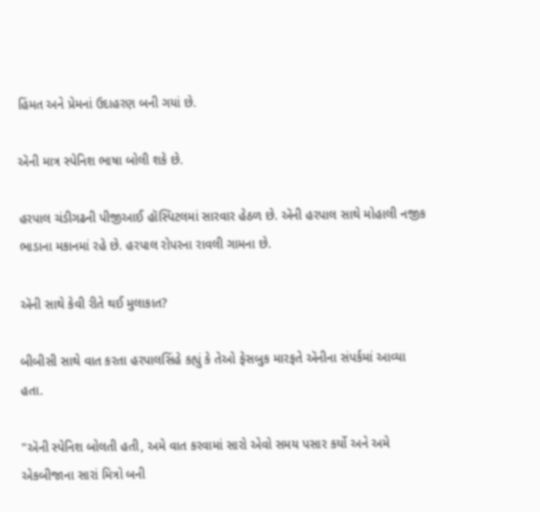હિંમત અને પ્રેમનાં ઉદાહરણ બની ગયાં છે.

ઍની માત્ર સ્પેનિશ ભાષા બોલી શકે છે.

હરપાલ ચંડીગઢની પીજીઆઈ હૉસ્પિટલમાં સારવાર હેઠળ છે. ઍની હરપાલ સાથે મોહાલી નજીક ભાડાના મકાનમાં રહે છે. હરપાલ રોપરના રાવલી ગામના છે.

ઍની સાથે કેવી રીતે થઈ મુલાકાત?

બીબીસી સાથે વાત કરતા હરપાલસિંહે કહ્યું કે તેઓ ફેસબુક મારફતે ઍનીના સંપર્કમાં આવ્યા હતા.

"ઍની સ્પેનિશ બોલતી હતી, અમે વાત કરવામાં સારો એવો સમય પસાર કર્યો અને અમે એકબીજાના સારાં મિત્રો બની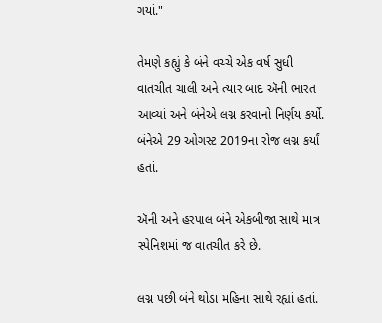ગયાં."

તેમણે કહ્યું કે બંને વચ્ચે એક વર્ષ સુધી વાતચીત ચાલી અને ત્યાર બાદ ઍની ભારત આવ્યાં અને બંનેએ લગ્ન કરવાનો નિર્ણય કર્યો. બંનેએ 29 ઓગસ્ટ 2019ના રોજ લગ્ન કર્યાં હતાં.

ઍની અને હરપાલ બંને એકબીજા સાથે માત્ર સ્પેનિશમાં જ વાતચીત કરે છે.

લગ્ન પછી બંને થોડા મહિના સાથે રહ્યાં હતાં.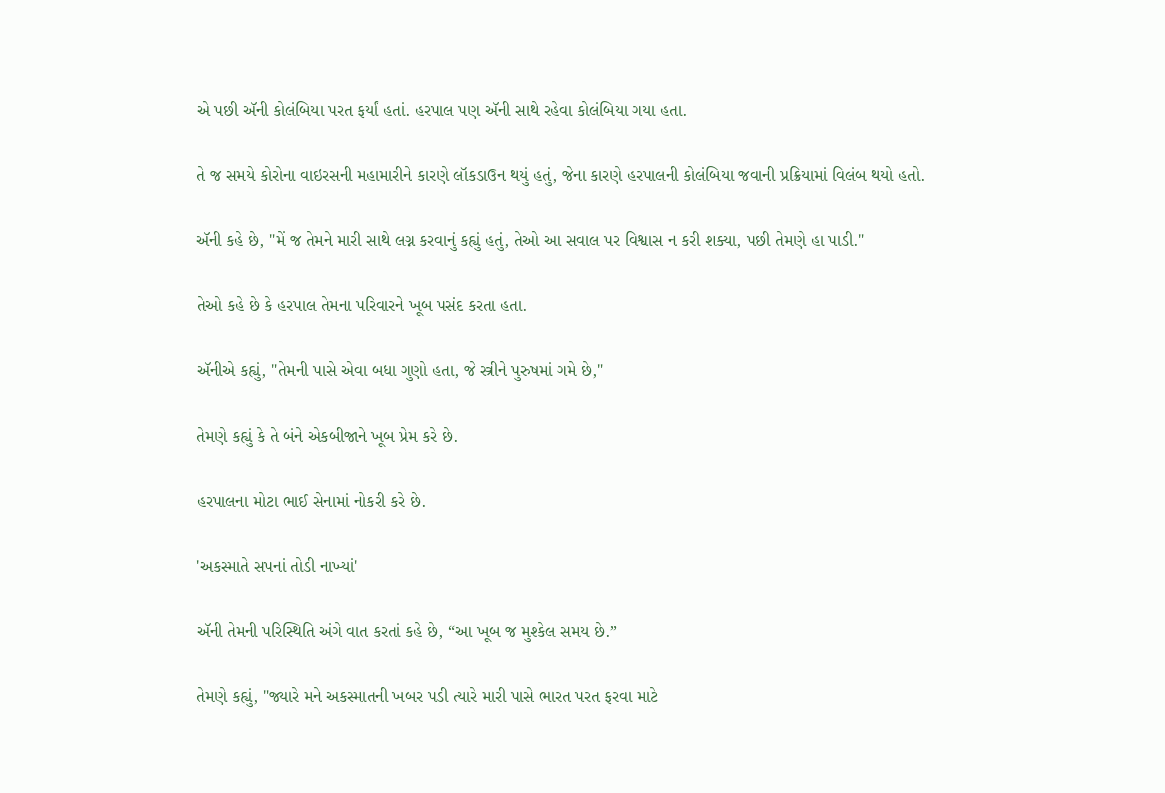એ પછી ઍની કોલંબિયા પરત ફર્યાં હતાં. હરપાલ પણ ઍની સાથે રહેવા કોલંબિયા ગયા હતા.

તે જ સમયે કોરોના વાઇરસની મહામારીને કારણે લૉકડાઉન થયું હતું, જેના કારણે હરપાલની કોલંબિયા જવાની પ્રક્રિયામાં વિલંબ થયો હતો.

ઍની કહે છે, "મેં જ તેમને મારી સાથે લગ્ન કરવાનું કહ્યું હતું, તેઓ આ સવાલ પર વિશ્વાસ ન કરી શક્યા, પછી તેમણે હા પાડી."

તેઓ કહે છે કે હરપાલ તેમના પરિવારને ખૂબ પસંદ કરતા હતા.

ઍનીએ કહ્યું, "તેમની પાસે એવા બધા ગુણો હતા, જે સ્ત્રીને પુરુષમાં ગમે છે,"

તેમણે કહ્યું કે તે બંને એકબીજાને ખૂબ પ્રેમ કરે છે.

હરપાલના મોટા ભાઈ સેનામાં નોકરી કરે છે.

'અકસ્માતે સપનાં તોડી નાખ્યાં'

ઍની તેમની પરિસ્થિતિ અંગે વાત કરતાં કહે છે, “આ ખૂબ જ મુશ્કેલ સમય છે.”

તેમણે કહ્યું, "જ્યારે મને અકસ્માતની ખબર પડી ત્યારે મારી પાસે ભારત પરત ફરવા માટે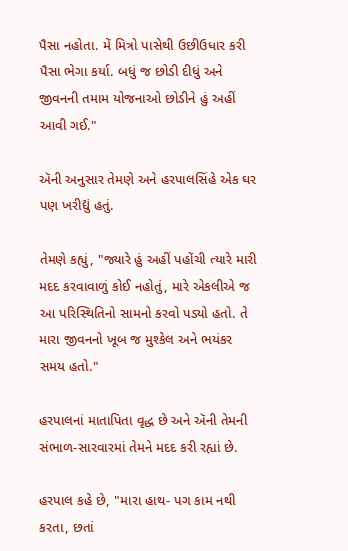પૈસા નહોતા. મેં મિત્રો પાસેથી ઉછીઉધાર કરી પૈસા ભેગા કર્યા. બધું જ છોડી દીધું અને જીવનની તમામ યોજનાઓ છોડીને હું અહીં આવી ગઈ."

ઍની અનુસાર તેમણે અને હરપાલસિંહે એક ઘર પણ ખરીદ્યું હતું.

તેમણે કહ્યું, "જ્યારે હું અહીં પહોંચી ત્યારે મારી મદદ કરવાવાળું કોઈ નહોતું, મારે એકલીએ જ આ પરિસ્થિતિનો સામનો કરવો પડ્યો હતો. તે મારા જીવનનો ખૂબ જ મુશ્કેલ અને ભયંકર સમય હતો."

હરપાલનાં માતાપિતા વૃદ્ધ છે અને ઍની તેમની સંભાળ-સારવારમાં તેમને મદદ કરી રહ્યાં છે.

હરપાલ કહે છે, "મારા હાથ- પગ કામ નથી કરતા, છતાં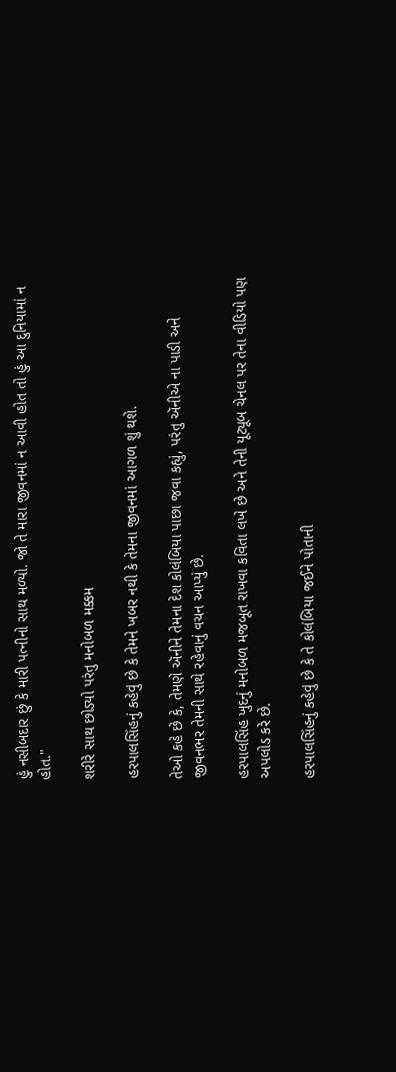હું નસીબદાર છું કે મારી પત્નીનો સાથ મળ્યો. જો તે મારા જીવનમાં ન આવી હોત તો હું આ દુનિયામાં ન હોત."

શરીરે સાથ છોડ્યો પરંતુ મનોબળ મક્કમ

હરપાલસિંહનું કહેવું છે કે તેમને ખબર નથી કે તેમના જીવનમાં આગળ શું થશે.

તેઓ કહે છે કે, તેમણે ઍનીને તેમના દેશ કોલંબિયા પાછા જવા કહ્યું, પરંતુ ઍનીએ ના પાડી અને જીવનભર તેમની સાથે રહેવાનું વચન આપ્યું છે.

હરપાલસિંહ ખુદનું મનોબળ મજબૂત રાખવા કવિતા લખે છે અને તેની યૂટ્યૂબ ચેનલ પર તેના વીડિયો પણ અપલોડ કરે છે.

હરપાલસિંહનું કહેવું છે કે તે કોલંબિયા જઈને પોતાની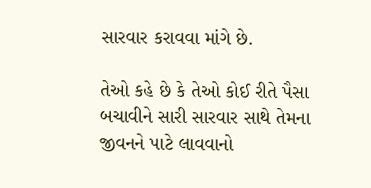સારવાર કરાવવા માંગે છે.

તેઓ કહે છે કે તેઓ કોઈ રીતે પૈસા બચાવીને સારી સારવાર સાથે તેમના જીવનને પાટે લાવવાનો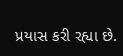પ્રયાસ કરી રહ્યા છે.